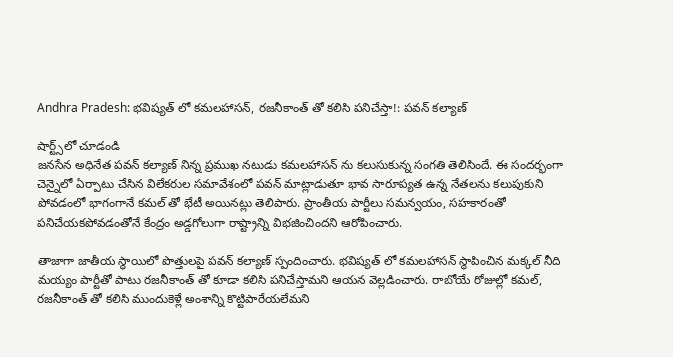Andhra Pradesh: భవిష్యత్ లో కమలహాసన్, రజనీకాంత్ తో కలిసి పనిచేస్తా!: పవన్ కల్యాణ్

షార్ట్స్‌లో చూడండి
జనసేన అధినేత పవన్ కల్యాణ్ నిన్న ప్రముఖ నటుడు కమలహాసన్ ను కలుసుకున్న సంగతి తెలిసిందే. ఈ సందర్భంగా చెన్నైలో ఏర్పాటు చేసిన విలేకరుల సమావేశంలో పవన్ మాట్లాడుతూ భావ సారూప్యత ఉన్న నేతలను కలుపుకుని పోవడంలో భాగంగానే కమల్ తో భేటీ అయినట్లు తెలిపారు. ప్రాంతీయ పార్టీలు సమన్వయం, సహకారంతో పనిచేయకపోవడంతోనే కేంద్రం అడ్డగోలుగా రాష్ట్రాన్ని విభజించిందని ఆరోపించారు.

తాజాగా జాతీయ స్థాయిలో పొత్తులపై పవన్ కల్యాణ్ స్పందించారు. భవిష్యత్ లో కమలహాసన్ స్థాపించిన మక్కల్ నీది మయ్యం పార్టీతో పాటు రజనీకాంత్ తో కూడా కలిసి పనిచేస్తామని ఆయన వెల్లడించారు. రాబోయే రోజుల్లో కమల్, రజనీకాంత్ తో కలిసి ముందుకెళ్లే అంశాన్ని కొట్టిపారేయలేమని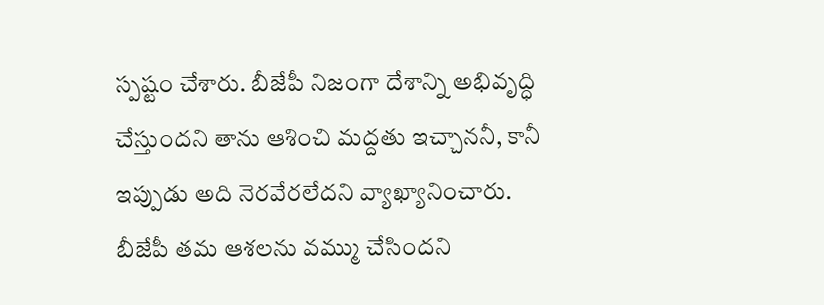స్పష్టం చేశారు. బీజేపీ నిజంగా దేశాన్ని అభివృద్ధి చేస్తుందని తాను ఆశించి మద్దతు ఇచ్చాననీ, కానీ ఇప్పుడు అది నెరవేరలేదని వ్యాఖ్యానించారు. బీజేపీ తమ ఆశలను వమ్ము చేసిందని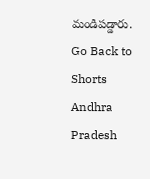మండిపడ్డారు.
Go Back to Shorts
Andhra Pradesh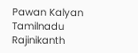Pawan Kalyan
Tamilnadu
Rajinikanth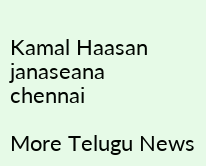Kamal Haasan
janaseana
chennai

More Telugu News